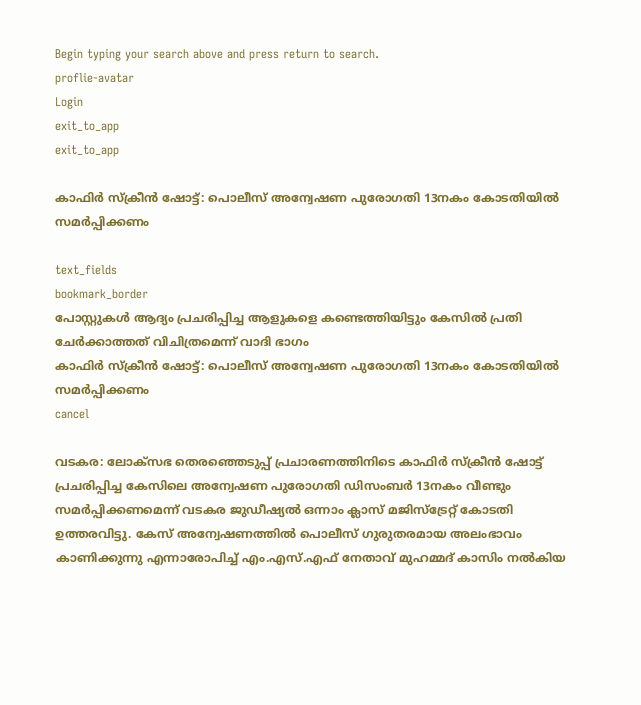Begin typing your search above and press return to search.
proflie-avatar
Login
exit_to_app
exit_to_app

കാഫിർ സ്ക്രീൻ ഷോട്ട്: പൊലീസ് അന്വേഷണ പുരോഗതി 13നകം കോടതിയിൽ സമർപ്പിക്കണം

text_fields
bookmark_border
പോസ്റ്റുകൾ ആദ്യം പ്രചരിപ്പിച്ച ആളുകളെ കണ്ടെത്തിയിട്ടും കേസിൽ പ്രതി ചേർക്കാത്തത് വിചിത്രമെന്ന് വാദി ഭാഗം
കാഫിർ സ്ക്രീൻ ഷോട്ട്: പൊലീസ് അന്വേഷണ പുരോഗതി 13നകം കോടതിയിൽ സമർപ്പിക്കണം
cancel

വടകര: ലോക്സഭ തെരഞ്ഞെടുപ്പ് പ്രചാരണത്തിനിടെ കാഫിർ സ്ക്രീൻ ഷോട്ട് പ്രചരിപ്പിച്ച കേസിലെ അന്വേഷണ പുരോഗതി ഡിസംബർ 13നകം വീണ്ടും സമർപ്പിക്കണമെന്ന് വടകര ജുഡീഷ്യൽ ഒന്നാം ക്ലാസ് മജിസ്ട്രേറ്റ് കോടതി ഉത്തരവിട്ടു. കേസ് അന്വേഷണത്തിൽ പൊലീസ് ഗുരുതരമായ അലംഭാവം കാണിക്കുന്നു എന്നാരോപിച്ച് എം.എസ്.എഫ് നേതാവ് മുഹമ്മദ്‌ കാസിം നൽകിയ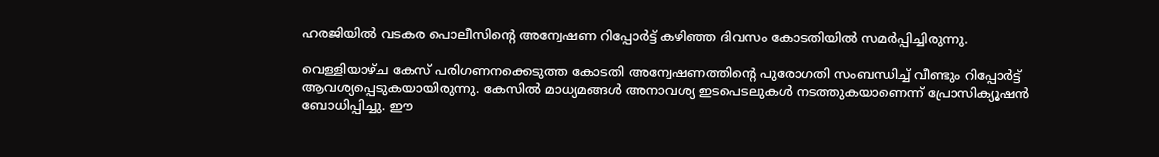ഹരജിയിൽ വടകര പൊലീസിന്റെ അന്വേഷണ റിപ്പോർട്ട് കഴിഞ്ഞ ദിവസം കോടതിയിൽ സമർപ്പിച്ചിരുന്നു.

വെള്ളിയാഴ്ച കേസ് പരിഗണനക്കെടുത്ത കോടതി അന്വേഷണത്തിന്റെ പുരോഗതി സംബന്ധിച്ച് വീണ്ടും റിപ്പോർട്ട് ആവശ്യപ്പെടുകയായിരുന്നു. കേസിൽ മാധ്യമങ്ങൾ അനാവശ്യ ഇടപെടലുകൾ നടത്തുകയാണെന്ന് പ്രോസിക്യൂഷൻ ബോധിപ്പിച്ചു. ഈ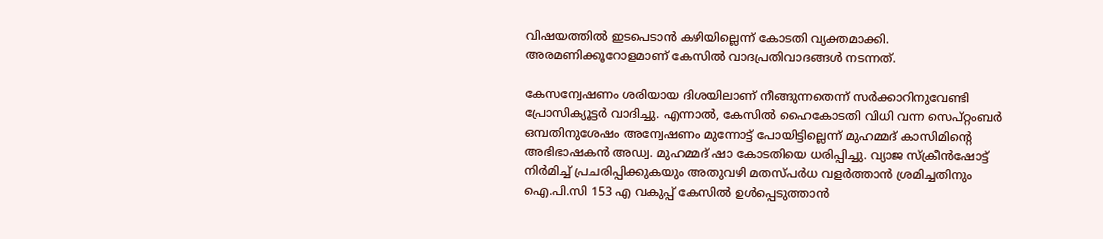വിഷയത്തിൽ ഇടപെടാൻ കഴിയില്ലെന്ന് കോടതി വ്യക്തമാക്കി. അരമണിക്കൂറോളമാണ് കേസിൽ വാദപ്രതിവാദങ്ങൾ നടന്നത്.

കേസന്വേഷണം ശരിയായ ദിശയിലാണ് നീങ്ങുന്നതെന്ന് സർക്കാറിനുവേണ്ടി പ്രോസിക്യൂട്ടർ വാദിച്ചു. എന്നാൽ, കേസിൽ ഹൈകോടതി വിധി വന്ന സെപ്റ്റംബർ ഒമ്പതിനുശേഷം അന്വേഷണം മുന്നോട്ട് പോയിട്ടില്ലെന്ന് മുഹമ്മദ്‌ കാസിമിന്റെ അഭിഭാഷകൻ അഡ്വ. മുഹമ്മദ്‌ ഷാ കോടതിയെ ധരിപ്പിച്ചു. വ്യാജ സ്ക്രീൻഷോട്ട് നിർമിച്ച് പ്രചരിപ്പിക്കുകയും അതുവഴി മതസ്പർധ വളർത്താൻ ശ്രമിച്ചതിനും ഐ.പി.സി 153 എ വകുപ്പ് കേസിൽ ഉൾപ്പെടുത്താൻ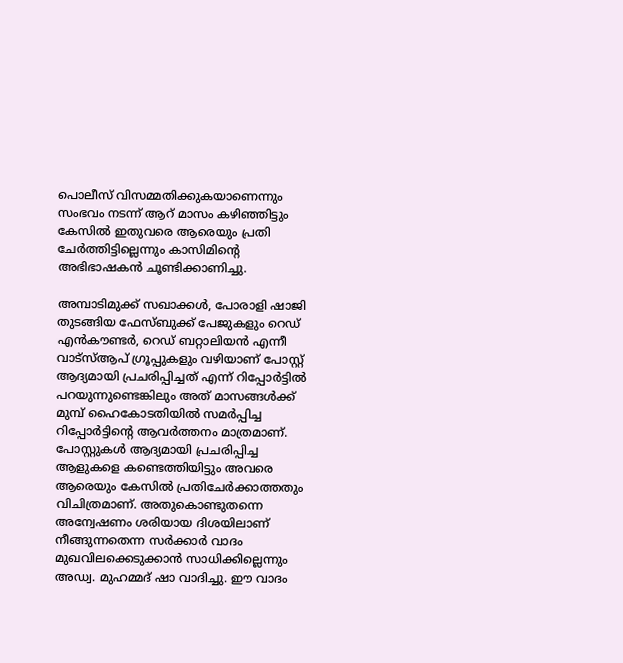പൊലീസ് വിസമ്മതിക്കുകയാണെന്നും സംഭവം നടന്ന് ആറ് മാസം കഴിഞ്ഞിട്ടും കേസിൽ ഇതുവരെ ആരെയും പ്രതി ചേർത്തിട്ടില്ലെന്നും കാസിമിന്റെ അഭിഭാഷകൻ ചൂണ്ടിക്കാണിച്ചു.

അമ്പാടിമുക്ക് സഖാക്കൾ, പോരാളി ഷാജി തുടങ്ങിയ ഫേസ്ബുക്ക് പേജുകളും റെഡ് എൻകൗണ്ടർ, റെഡ് ബറ്റാലിയൻ എന്നീ വാട്സ്ആപ് ഗ്രൂപ്പുകളും വഴിയാണ് പോസ്റ്റ്‌ ആദ്യമായി പ്രചരിപ്പിച്ചത് എന്ന് റിപ്പോർട്ടിൽ പറയുന്നുണ്ടെങ്കിലും അത് മാസങ്ങൾക്ക് മുമ്പ് ഹൈകോടതിയിൽ സമർപ്പിച്ച റിപ്പോർട്ടിന്റെ ആവർത്തനം മാത്രമാണ്. പോസ്റ്റുകൾ ആദ്യമായി പ്രചരിപ്പിച്ച ആളുകളെ കണ്ടെത്തിയിട്ടും അവരെ ആരെയും കേസിൽ പ്രതിചേർക്കാത്തതും വിചിത്രമാണ്. അതുകൊണ്ടുതന്നെ അന്വേഷണം ശരിയായ ദിശയിലാണ് നീങ്ങുന്നതെന്ന സർക്കാർ വാദം മുഖവിലക്കെടുക്കാൻ സാധിക്കില്ലെന്നും അഡ്വ. മുഹമ്മദ്‌ ഷാ വാദിച്ചു. ഈ വാദം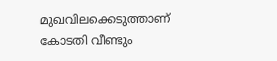മുഖവിലക്കെടുത്താണ് കോടതി വീണ്ടും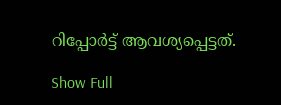റിപ്പോർട്ട് ആവശ്യപ്പെട്ടത്.

Show Full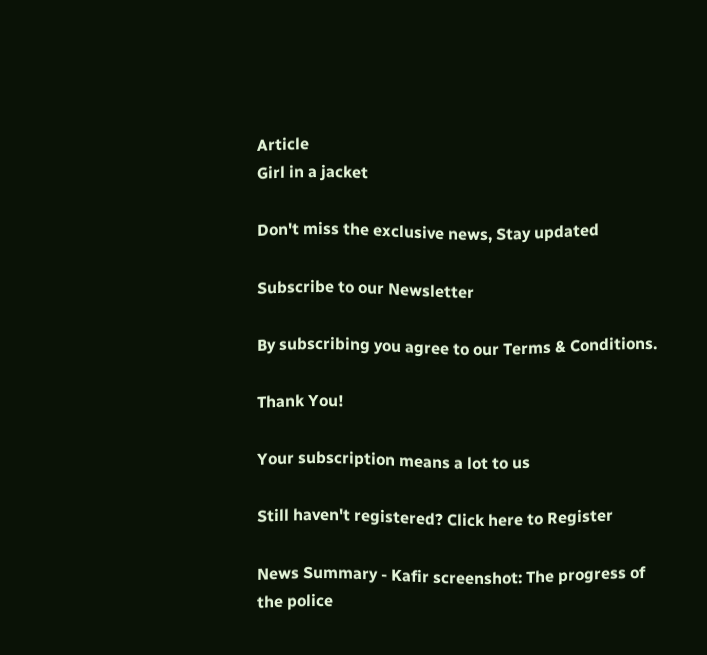Article
Girl in a jacket

Don't miss the exclusive news, Stay updated

Subscribe to our Newsletter

By subscribing you agree to our Terms & Conditions.

Thank You!

Your subscription means a lot to us

Still haven't registered? Click here to Register

News Summary - Kafir screenshot: The progress of the police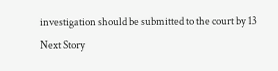investigation should be submitted to the court by 13
Next Story